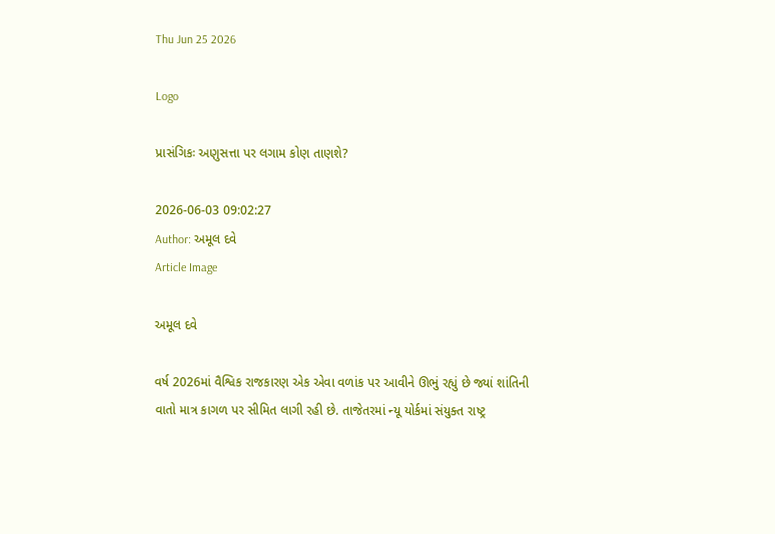Thu Jun 25 2026

Logo

પ્રાસંગિકઃ અણુસત્તા પર લગામ કોણ તાણશે?

2026-06-03 09:02:27
Author: અમૂલ દવે
Article Image

અમૂલ દવે

વર્ષ 2026માં વૈશ્વિક રાજકારણ એક એવા વળાંક પર આવીને ઊભું રહ્યું છે જ્યાં શાંતિની વાતો માત્ર કાગળ પર સીમિત લાગી રહી છે. તાજેતરમાં ન્યૂ યોર્કમાં સંયુક્ત રાષ્ટ્ર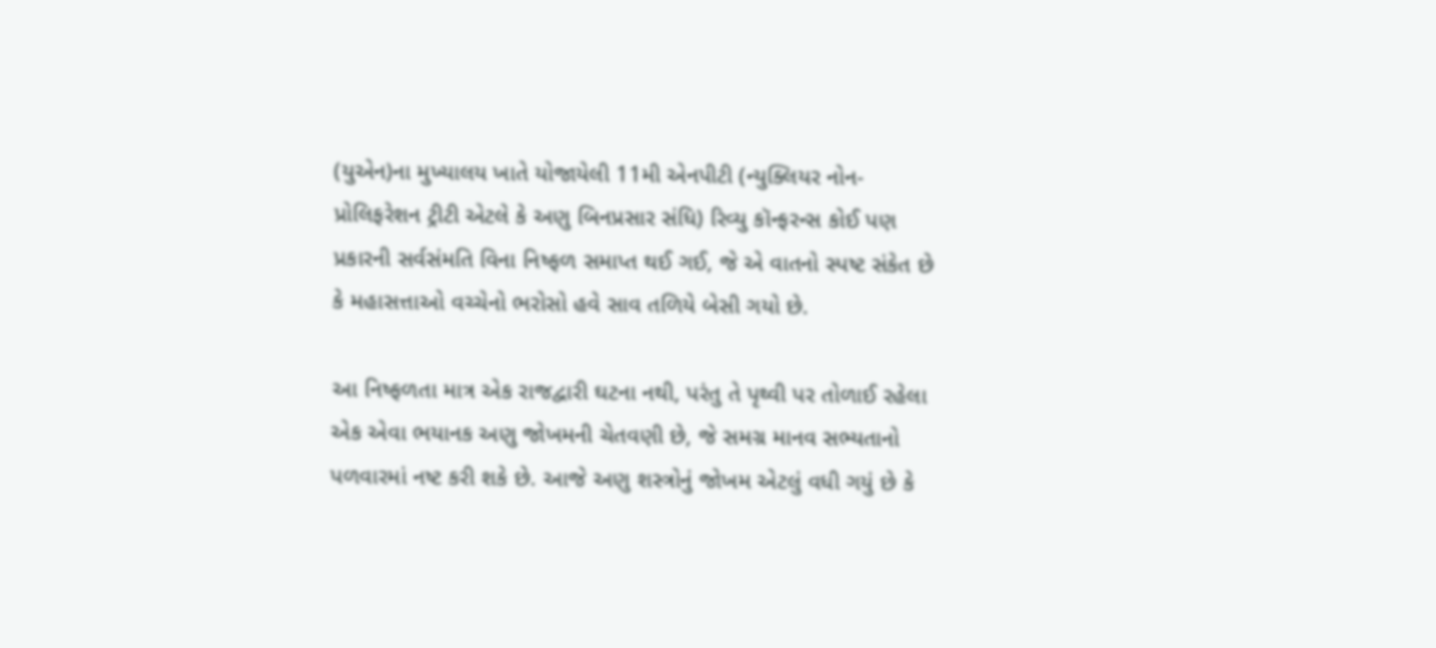(યુએન)ના મુખ્યાલય ખાતે યોજાયેલી 11મી એનપીટી (ન્યુક્લિયર નોન-પ્રોલિફરેશન ટ્રીટી એટલે કે અણુ બિનપ્રસાર સંધિ) રિવ્યુ કૉન્ફરન્સ કોઈ પણ પ્રકારની સર્વસંમતિ વિના નિષ્ફળ સમાપ્ત થઈ ગઈ, જે એ વાતનો સ્પષ્ટ સંકેત છે કે મહાસત્તાઓ વચ્ચેનો ભરોસો હવે સાવ તળિયે બેસી ગયો છે.

આ નિષ્ફળતા માત્ર એક રાજદ્વારી ઘટના નથી, પરંતુ તે પૃથ્વી પર તોળાઈ રહેલા એક એવા ભયાનક અણુ જોખમની ચેતવણી છે, જે સમગ્ર માનવ સભ્યતાનો પળવારમાં નષ્ટ કરી શકે છે. આજે અણુ શસ્ત્રોનું જોખમ એટલું વધી ગયું છે કે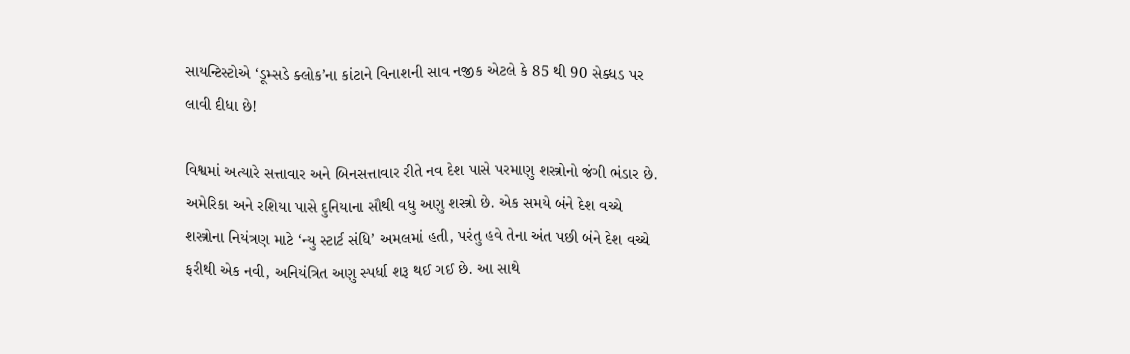સાયન્ટિસ્ટોએ ‘ડૂમ્સડે ક્લોક’ના કાંટાને વિનાશની સાવ નજીક એટલે કે 85 થી 90 સેક્ધડ પર લાવી દીધા છે!

વિશ્વમાં અત્યારે સત્તાવાર અને બિનસત્તાવાર રીતે નવ દેશ પાસે પરમાણુ શસ્ત્રોનો જંગી ભંડાર છે. અમેરિકા અને રશિયા પાસે દુનિયાના સૌથી વધુ અણુ શસ્ત્રો છે. એક સમયે બંને દેશ વચ્ચે શસ્ત્રોના નિયંત્રણ માટે ‘ન્યુ સ્ટાર્ટ સંધિ’ અમલમાં હતી, પરંતુ હવે તેના અંત પછી બંને દેશ વચ્ચે ફરીથી એક નવી, અનિયંત્રિત અણુ સ્પર્ધા શરૂ થઈ ગઈ છે. આ સાથે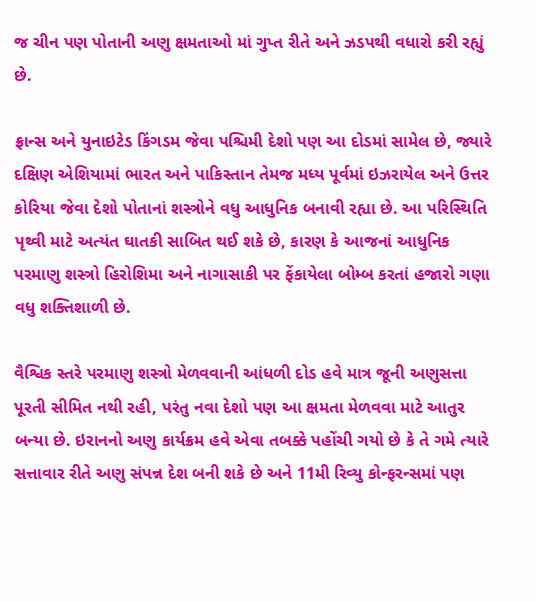જ ચીન પણ પોતાની અણુ ક્ષમતાઓ માં ગુપ્ત રીતે અને ઝડપથી વધારો કરી રહ્યું છે.

ફ્રાન્સ અને યુનાઇટેડ કિંગડમ જેવા પશ્ચિમી દેશો પણ આ દોડમાં સામેલ છે, જ્યારે દક્ષિણ એશિયામાં ભારત અને પાકિસ્તાન તેમજ મધ્ય પૂર્વમાં ઇઝરાયેલ અને ઉત્તર કોરિયા જેવા દેશો પોતાનાં શસ્ત્રોને વધુ આધુનિક બનાવી રહ્યા છે. આ પરિસ્થિતિ પૃથ્વી માટે અત્યંત ઘાતકી સાબિત થઈ શકે છે, કારણ કે આજનાં આધુનિક પરમાણુ શસ્ત્રો હિરોશિમા અને નાગાસાકી પર ફેંકાયેલા બોમ્બ કરતાં હજારો ગણા વધુ શક્તિશાળી છે.

વૈશ્વિક સ્તરે પરમાણુ શસ્ત્રો મેળવવાની આંધળી દોડ હવે માત્ર જૂની અણુસત્તા પૂરતી સીમિત નથી રહી, પરંતુ નવા દેશો પણ આ ક્ષમતા મેળવવા માટે આતુર બન્યા છે. ઇરાનનો અણુ કાર્યક્રમ હવે એવા તબક્કે પહોંચી ગયો છે કે તે ગમે ત્યારે સત્તાવાર રીતે અણુ સંપન્ન દેશ બની શકે છે અને 11મી રિવ્યુ કોન્ફરન્સમાં પણ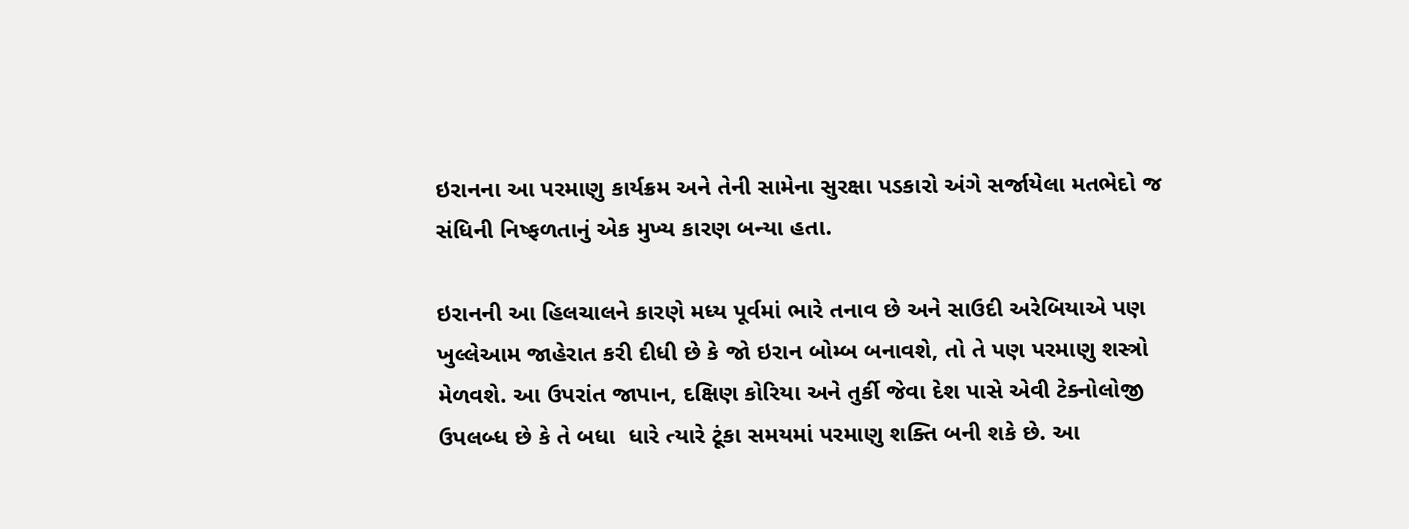ઇરાનના આ પરમાણુ કાર્યક્રમ અને તેની સામેના સુરક્ષા પડકારો અંગે સર્જાયેલા મતભેદો જ સંધિની નિષ્ફળતાનું એક મુખ્ય કારણ બન્યા હતા.

ઇરાનની આ હિલચાલને કારણે મધ્ય પૂર્વમાં ભારે તનાવ છે અને સાઉદી અરેબિયાએ પણ ખુલ્લેઆમ જાહેરાત કરી દીધી છે કે જો ઇરાન બોમ્બ બનાવશે, તો તે પણ પરમાણુ શસ્ત્રો મેળવશે. આ ઉપરાંત જાપાન, દક્ષિણ કોરિયા અને તુર્કી જેવા દેશ પાસે એવી ટેક્નોલોજી ઉપલબ્ધ છે કે તે બધા  ધારે ત્યારે ટૂંકા સમયમાં પરમાણુ શક્તિ બની શકે છે. આ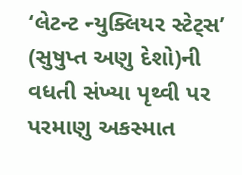‘લેટન્ટ ન્યુક્લિયર સ્ટેટ્સ’ (સુષુપ્ત અણુ દેશો)ની વધતી સંખ્યા પૃથ્વી પર પરમાણુ અકસ્માત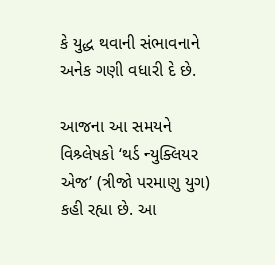કે યુદ્ધ થવાની સંભાવનાને અનેક ગણી વધારી દે છે.

આજના આ સમયને વિશ્ર્લેષકો ‘થર્ડ ન્યુક્લિયર એજ’ (ત્રીજો પરમાણુ યુગ) કહી રહ્યા છે. આ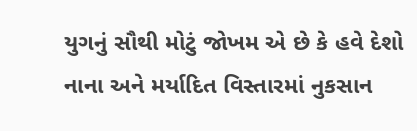યુગનું સૌથી મોટું જોખમ એ છે કે હવે દેશો નાના અને મર્યાદિત વિસ્તારમાં નુકસાન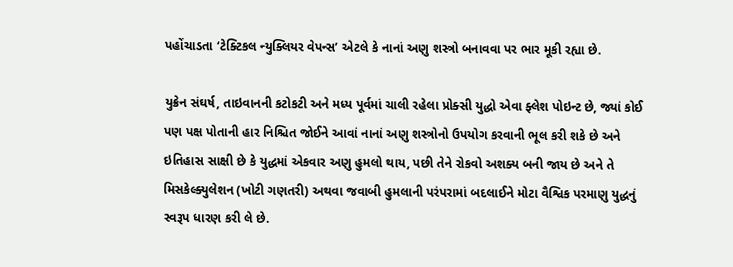પહોંચાડતા ‘ટેક્ટિકલ ન્યુક્લિયર વેપન્સ’ એટલે કે નાનાં અણુ શસ્ત્રો બનાવવા પર ભાર મૂકી રહ્યા છે.

યુક્રેન સંઘર્ષ, તાઇવાનની કટોકટી અને મધ્ય પૂર્વમાં ચાલી રહેલા પ્રોક્સી યુદ્ધો એવા ફ્લેશ પોઇન્ટ છે, જ્યાં કોઈ પણ પક્ષ પોતાની હાર નિશ્ચિત જોઈને આવાં નાનાં અણુ શસ્ત્રોનો ઉપયોગ કરવાની ભૂલ કરી શકે છે અને  ઇતિહાસ સાક્ષી છે કે યુદ્ધમાં એકવાર અણુ હુમલો થાય, પછી તેને રોકવો અશક્ય બની જાય છે અને તે મિસકેલ્ક્યુલેશન (ખોટી ગણતરી) અથવા જવાબી હુમલાની પરંપરામાં બદલાઈને મોટા વૈશ્વિક પરમાણુ યુદ્ધનું સ્વરૂપ ધારણ કરી લે છે.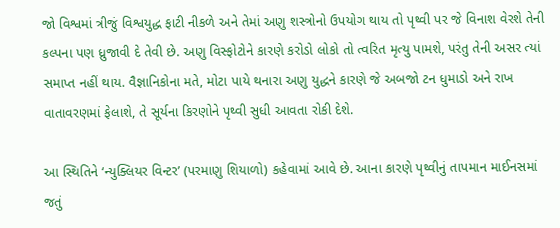જો વિશ્વમાં ત્રીજું વિશ્વયુદ્ધ ફાટી નીકળે અને તેમાં અણુ શસ્ત્રોનો ઉપયોગ થાય તો પૃથ્વી પર જે વિનાશ વેરશે તેની કલ્પના પણ ધ્રુજાવી દે તેવી છે. અણુ વિસ્ફોટોને કારણે કરોડો લોકો તો ત્વરિત મૃત્યુ પામશે, પરંતુ તેની અસર ત્યાં સમાપ્ત નહીં થાય. વૈજ્ઞાનિકોના મતે, મોટા પાયે થનારા અણુ યુદ્ધને કારણે જે અબજો ટન ધુમાડો અને રાખ વાતાવરણમાં ફેલાશે, તે સૂર્યના કિરણોને પૃથ્વી સુધી આવતા રોકી દેશે.

આ સ્થિતિને ‘ન્યુક્લિયર વિન્ટર’ (પરમાણુ શિયાળો) કહેવામાં આવે છે. આના કારણે પૃથ્વીનું તાપમાન માઈનસમાં જતું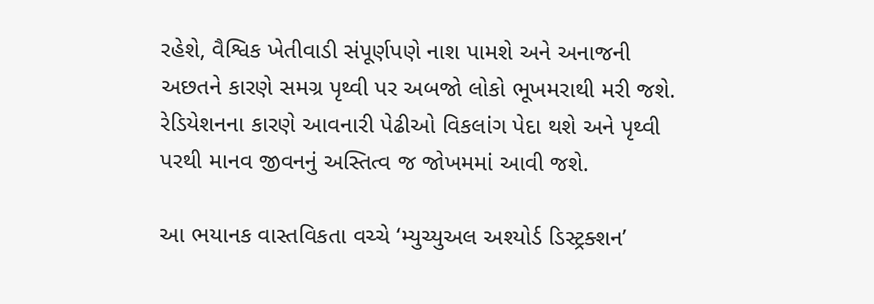રહેશે, વૈશ્વિક ખેતીવાડી સંપૂર્ણપણે નાશ પામશે અને અનાજની અછતને કારણે સમગ્ર પૃથ્વી પર અબજો લોકો ભૂખમરાથી મરી જશે. રેડિયેશનના કારણે આવનારી પેઢીઓ વિકલાંગ પેદા થશે અને પૃથ્વી પરથી માનવ જીવનનું અસ્તિત્વ જ જોખમમાં આવી જશે.

આ ભયાનક વાસ્તવિકતા વચ્ચે ‘મ્યુચ્યુઅલ અશ્યોર્ડ ડિસ્ટ્રક્શન’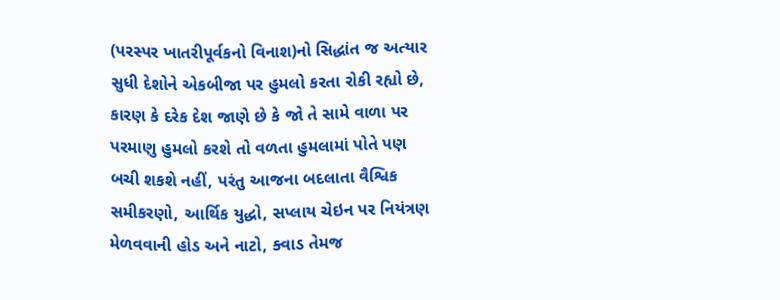(પરસ્પર ખાતરીપૂર્વકનો વિનાશ)નો સિદ્ધાંત જ અત્યાર સુધી દેશોને એકબીજા પર હુમલો કરતા રોકી રહ્યો છે, કારણ કે દરેક દેશ જાણે છે કે જો તે સામે વાળા પર પરમાણુ હુમલો કરશે તો વળતા હુમલામાં પોતે પણ બચી શકશે નહીં, પરંતુ આજના બદલાતા વૈશ્વિક સમીકરણો, આર્થિક યુદ્ધો, સપ્લાય ચેઇન પર નિયંત્રણ મેળવવાની હોડ અને નાટો, ક્વાડ તેમજ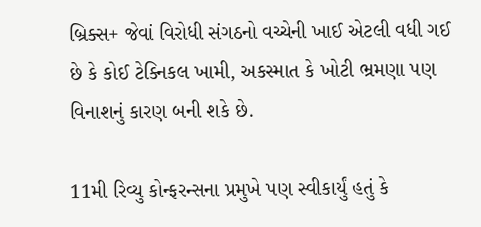બ્રિક્સ+ જેવાં વિરોધી સંગઠનો વચ્ચેની ખાઈ એટલી વધી ગઈ છે કે કોઈ ટેક્નિકલ ખામી, અકસ્માત કે ખોટી ભ્રમણા પણ વિનાશનું કારણ બની શકે છે.

11મી રિવ્યુ કોન્ફરન્સના પ્રમુખે પણ સ્વીકાર્યું હતું કે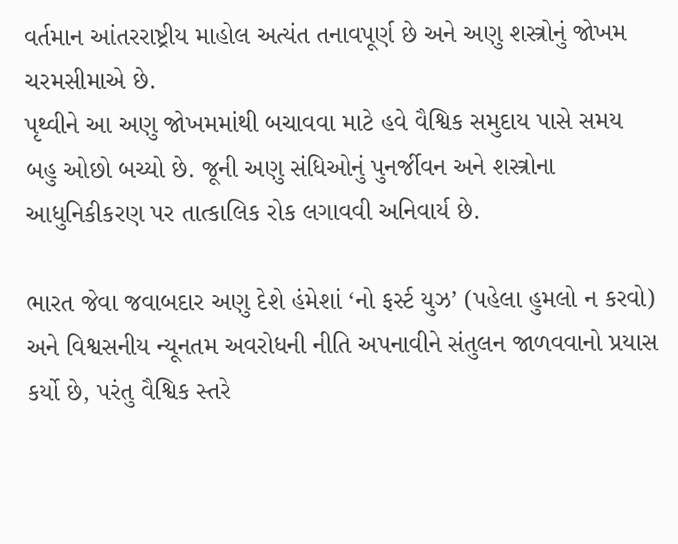વર્તમાન આંતરરાષ્ટ્રીય માહોલ અત્યંત તનાવપૂર્ણ છે અને અણુ શસ્ત્રોનું જોખમ ચરમસીમાએ છે.
પૃથ્વીને આ અણુ જોખમમાંથી બચાવવા માટે હવે વૈશ્વિક સમુદાય પાસે સમય બહુ ઓછો બચ્યો છે. જૂની અણુ સંધિઓનું પુનર્જીવન અને શસ્ત્રોના આધુનિકીકરણ પર તાત્કાલિક રોક લગાવવી અનિવાર્ય છે.

ભારત જેવા જવાબદાર અણુ દેશે હંમેશાં ‘નો ફર્સ્ટ યુઝ’ (પહેલા હુમલો ન કરવો) અને વિશ્વસનીય ન્યૂનતમ અવરોધની નીતિ અપનાવીને સંતુલન જાળવવાનો પ્રયાસ કર્યો છે, પરંતુ વૈશ્વિક સ્તરે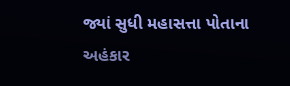જ્યાં સુધી મહાસત્તા પોતાના અહંકાર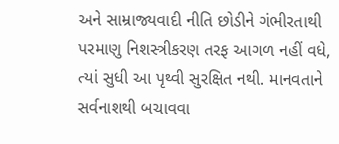અને સામ્રાજ્યવાદી નીતિ છોડીને ગંભીરતાથી પરમાણુ નિશસ્ત્રીકરણ તરફ આગળ નહીં વધે, ત્યાં સુધી આ પૃથ્વી સુરક્ષિત નથી. માનવતાને સર્વનાશથી બચાવવા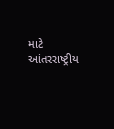માટે આંતરરાષ્ટ્રીય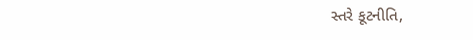સ્તરે કૂટનીતિ,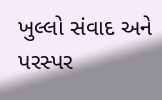ખુલ્લો સંવાદ અને પરસ્પર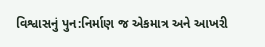વિશ્વાસનું પુન:નિર્માણ જ એકમાત્ર અને આખરી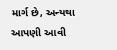માર્ગ છે, અન્યથા આપણી આવી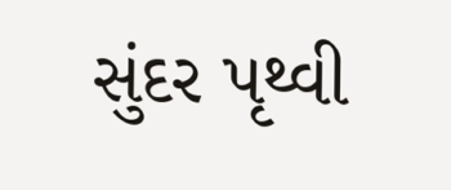સુંદર પૃથ્વી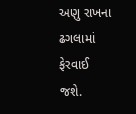અણુ રાખના ઢગલામાં ફેરવાઈ જશે.